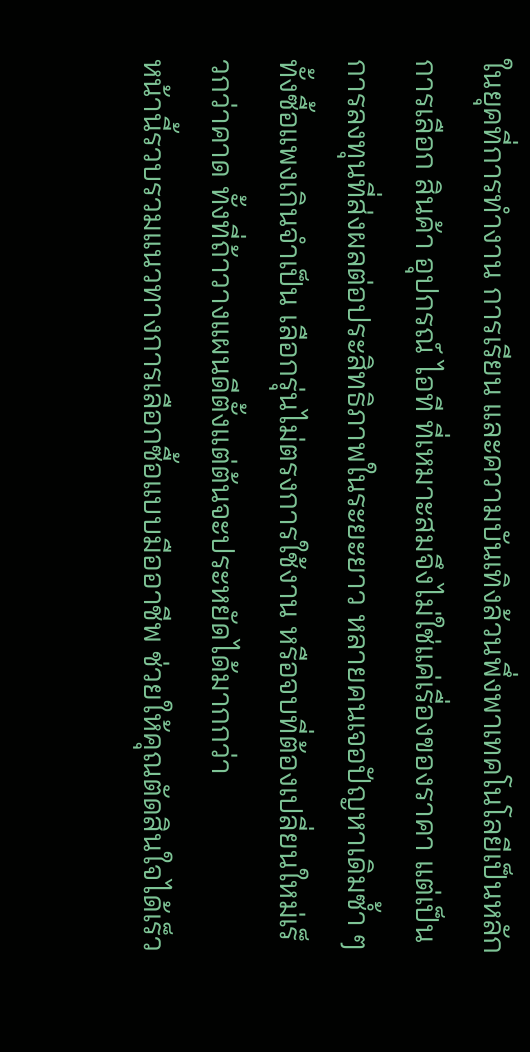ในยุคที่การทำงาน การเรียน และความบันเทิงล้วนพึ่งพาเทคโนโลยีเป็นหลัก การเลือก สินค้า อุปกรณ์ ไอที ที่เหมาะสมจึงไม่ใช่แค่เรื่องของราคา แต่เป็นการลงทุนที่ส่งผลต่อประสิทธิภาพในระยะยาว หลายคนเจอปัญหาเดิมซ้ำ ๆ ทั้งซื้อแพงเกินจำเป็น เลือกรุ่นไม่ตรงการใช้งาน หรือจบที่ต้องเปลี่ยนใหม่เร็วกว่าคาด ทั้งที่ถ้าวางแผนดีตั้งแต่ต้นจะประหยัดได้มากกว่า
หน้านี้รวบรวมแนวทางการเลือกซื้อแบบมืออาชีพ ช่วยให้คุณตัดสินใจได้เร็ว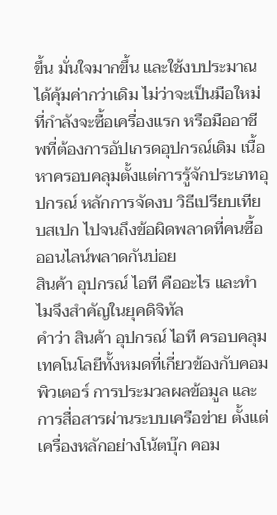ขึ้น มั่นใจมากขึ้น และใช้งบประมาณได้คุ้มค่ากว่าเดิม ไม่ว่าจะเป็นมือใหม่ที่กำลังจะซื้อเครื่องแรก หรือมืออาชีพที่ต้องการอัปเกรดอุปกรณ์เดิม เนื้อหาครอบคลุมตั้งแต่การรู้จักประเภทอุปกรณ์ หลักการจัดงบ วิธีเปรียบเทียบสเปก ไปจนถึงข้อผิดพลาดที่คนซื้อออนไลน์พลาดกันบ่อย
สินค้า อุปกรณ์ ไอที คืออะไร และทำไมจึงสำคัญในยุคดิจิทัล
คำว่า สินค้า อุปกรณ์ ไอที ครอบคลุมเทคโนโลยีทั้งหมดที่เกี่ยวข้องกับคอมพิวเตอร์ การประมวลผลข้อมูล และการสื่อสารผ่านระบบเครือข่าย ตั้งแต่เครื่องหลักอย่างโน้ตบุ๊ก คอม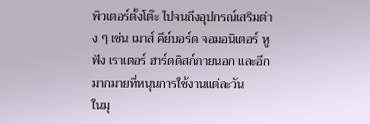พิวเตอร์ตั้งโต๊ะ ไปจนถึงอุปกรณ์เสริมต่าง ๆ เช่น เมาส์ คีย์บอร์ด จอมอนิเตอร์ หูฟัง เราเตอร์ ฮาร์ดดิสก์ภายนอก และอีกมากมายที่หนุนการใช้งานแต่ละวัน
ในมุ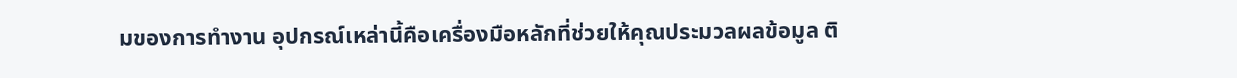มของการทำงาน อุปกรณ์เหล่านี้คือเครื่องมือหลักที่ช่วยให้คุณประมวลผลข้อมูล ติ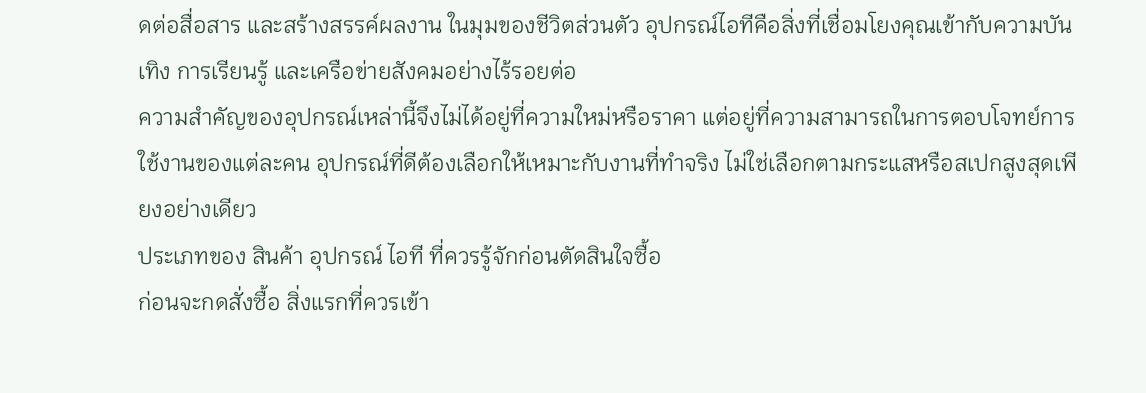ดต่อสื่อสาร และสร้างสรรค์ผลงาน ในมุมของชีวิตส่วนตัว อุปกรณ์ไอทีคือสิ่งที่เชื่อมโยงคุณเข้ากับความบันเทิง การเรียนรู้ และเครือข่ายสังคมอย่างไร้รอยต่อ
ความสำคัญของอุปกรณ์เหล่านี้จึงไม่ได้อยู่ที่ความใหม่หรือราคา แต่อยู่ที่ความสามารถในการตอบโจทย์การใช้งานของแต่ละคน อุปกรณ์ที่ดีต้องเลือกให้เหมาะกับงานที่ทำจริง ไม่ใช่เลือกตามกระแสหรือสเปกสูงสุดเพียงอย่างเดียว
ประเภทของ สินค้า อุปกรณ์ ไอที ที่ควรรู้จักก่อนตัดสินใจซื้อ
ก่อนจะกดสั่งซื้อ สิ่งแรกที่ควรเข้า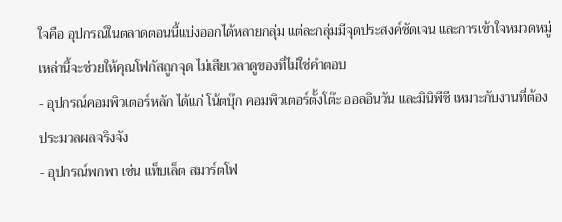ใจคือ อุปกรณ์ในตลาดตอนนี้แบ่งออกได้หลายกลุ่ม แต่ละกลุ่มมีจุดประสงค์ชัดเจน และการเข้าใจหมวดหมู่เหล่านี้จะช่วยให้คุณโฟกัสถูกจุด ไม่เสียเวลาดูของที่ไม่ใช่คำตอบ
- อุปกรณ์คอมพิวเตอร์หลัก ได้แก่ โน้ตบุ๊ก คอมพิวเตอร์ตั้งโต๊ะ ออลอินวัน และมินิพีซี เหมาะกับงานที่ต้องประมวลผลจริงจัง
- อุปกรณ์พกพา เช่น แท็บเล็ต สมาร์ตโฟ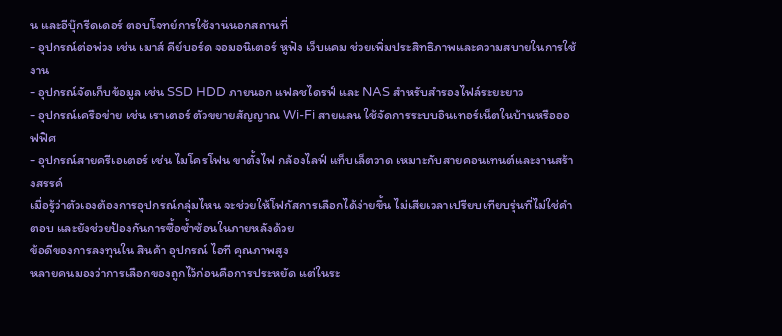น และอีบุ๊กรีดเดอร์ ตอบโจทย์การใช้งานนอกสถานที่
- อุปกรณ์ต่อพ่วง เช่น เมาส์ คีย์บอร์ด จอมอนิเตอร์ หูฟัง เว็บแคม ช่วยเพิ่มประสิทธิภาพและความสบายในการใช้งาน
- อุปกรณ์จัดเก็บข้อมูล เช่น SSD HDD ภายนอก แฟลชไดรฟ์ และ NAS สำหรับสำรองไฟล์ระยะยาว
- อุปกรณ์เครือข่าย เช่น เราเตอร์ ตัวขยายสัญญาณ Wi-Fi สายแลน ใช้จัดการระบบอินเทอร์เน็ตในบ้านหรือออฟฟิศ
- อุปกรณ์สายครีเอเตอร์ เช่น ไมโครโฟน ขาตั้งไฟ กล้องไลฟ์ แท็บเล็ตวาด เหมาะกับสายคอนเทนต์และงานสร้างสรรค์
เมื่อรู้ว่าตัวเองต้องการอุปกรณ์กลุ่มไหน จะช่วยให้โฟกัสการเลือกได้ง่ายขึ้น ไม่เสียเวลาเปรียบเทียบรุ่นที่ไม่ใช่คำตอบ และยังช่วยป้องกันการซื้อซ้ำซ้อนในภายหลังด้วย
ข้อดีของการลงทุนใน สินค้า อุปกรณ์ ไอที คุณภาพสูง
หลายคนมองว่าการเลือกของถูกไว้ก่อนคือการประหยัด แต่ในระ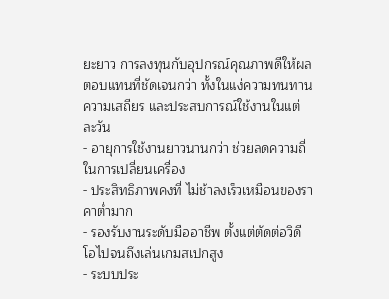ยะยาว การลงทุนกับอุปกรณ์คุณภาพดีให้ผลตอบแทนที่ชัดเจนกว่า ทั้งในแง่ความทนทาน ความเสถียร และประสบการณ์ใช้งานในแต่ละวัน
- อายุการใช้งานยาวนานกว่า ช่วยลดความถี่ในการเปลี่ยนเครื่อง
- ประสิทธิภาพคงที่ ไม่ช้าลงเร็วเหมือนของราคาต่ำมาก
- รองรับงานระดับมืออาชีพ ตั้งแต่ตัดต่อวิดีโอไปจนถึงเล่นเกมสเปกสูง
- ระบบประ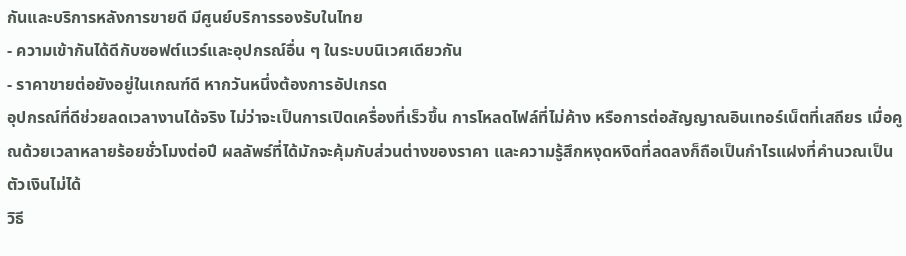กันและบริการหลังการขายดี มีศูนย์บริการรองรับในไทย
- ความเข้ากันได้ดีกับซอฟต์แวร์และอุปกรณ์อื่น ๆ ในระบบนิเวศเดียวกัน
- ราคาขายต่อยังอยู่ในเกณฑ์ดี หากวันหนึ่งต้องการอัปเกรด
อุปกรณ์ที่ดีช่วยลดเวลางานได้จริง ไม่ว่าจะเป็นการเปิดเครื่องที่เร็วขึ้น การโหลดไฟล์ที่ไม่ค้าง หรือการต่อสัญญาณอินเทอร์เน็ตที่เสถียร เมื่อคูณด้วยเวลาหลายร้อยชั่วโมงต่อปี ผลลัพธ์ที่ได้มักจะคุ้มกับส่วนต่างของราคา และความรู้สึกหงุดหงิดที่ลดลงก็ถือเป็นกำไรแฝงที่คำนวณเป็นตัวเงินไม่ได้
วิธี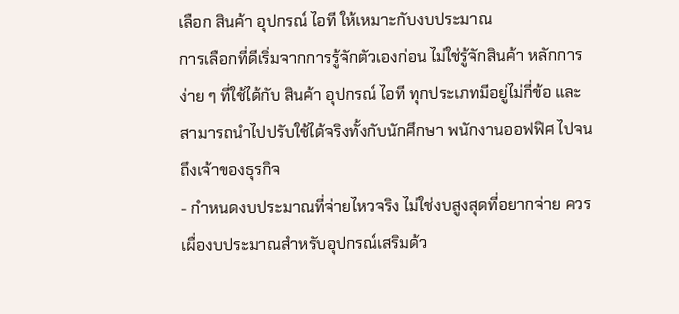เลือก สินค้า อุปกรณ์ ไอที ให้เหมาะกับงบประมาณ
การเลือกที่ดีเริ่มจากการรู้จักตัวเองก่อน ไม่ใช่รู้จักสินค้า หลักการง่าย ๆ ที่ใช้ได้กับ สินค้า อุปกรณ์ ไอที ทุกประเภทมีอยู่ไม่กี่ข้อ และสามารถนำไปปรับใช้ได้จริงทั้งกับนักศึกษา พนักงานออฟฟิศ ไปจนถึงเจ้าของธุรกิจ
- กำหนดงบประมาณที่จ่ายไหวจริง ไม่ใช่งบสูงสุดที่อยากจ่าย ควรเผื่องบประมาณสำหรับอุปกรณ์เสริมด้ว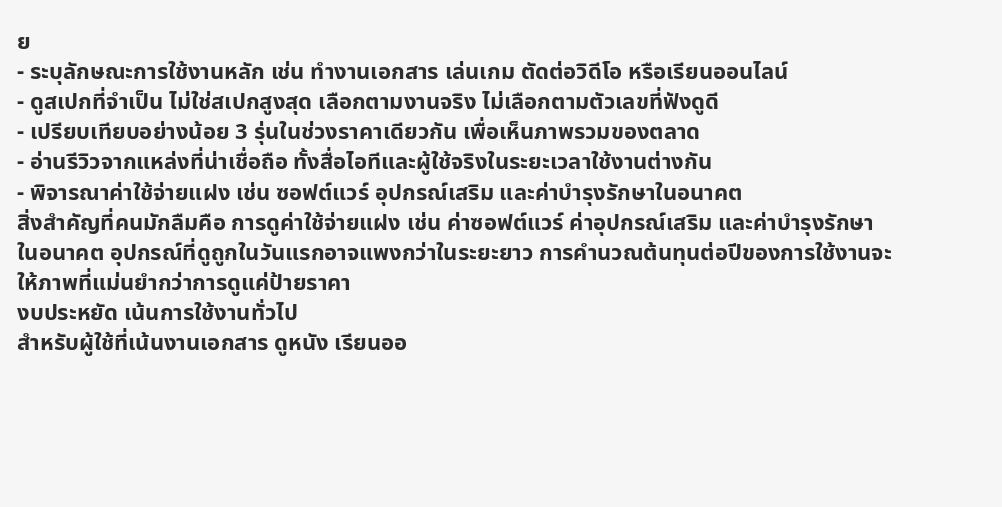ย
- ระบุลักษณะการใช้งานหลัก เช่น ทำงานเอกสาร เล่นเกม ตัดต่อวิดีโอ หรือเรียนออนไลน์
- ดูสเปกที่จำเป็น ไม่ใช่สเปกสูงสุด เลือกตามงานจริง ไม่เลือกตามตัวเลขที่ฟังดูดี
- เปรียบเทียบอย่างน้อย 3 รุ่นในช่วงราคาเดียวกัน เพื่อเห็นภาพรวมของตลาด
- อ่านรีวิวจากแหล่งที่น่าเชื่อถือ ทั้งสื่อไอทีและผู้ใช้จริงในระยะเวลาใช้งานต่างกัน
- พิจารณาค่าใช้จ่ายแฝง เช่น ซอฟต์แวร์ อุปกรณ์เสริม และค่าบำรุงรักษาในอนาคต
สิ่งสำคัญที่คนมักลืมคือ การดูค่าใช้จ่ายแฝง เช่น ค่าซอฟต์แวร์ ค่าอุปกรณ์เสริม และค่าบำรุงรักษาในอนาคต อุปกรณ์ที่ดูถูกในวันแรกอาจแพงกว่าในระยะยาว การคำนวณต้นทุนต่อปีของการใช้งานจะให้ภาพที่แม่นยำกว่าการดูแค่ป้ายราคา
งบประหยัด เน้นการใช้งานทั่วไป
สำหรับผู้ใช้ที่เน้นงานเอกสาร ดูหนัง เรียนออ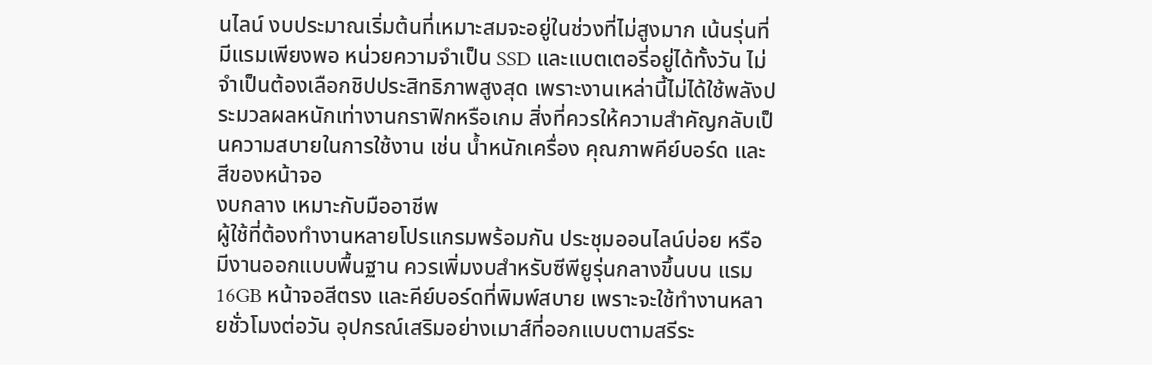นไลน์ งบประมาณเริ่มต้นที่เหมาะสมจะอยู่ในช่วงที่ไม่สูงมาก เน้นรุ่นที่มีแรมเพียงพอ หน่วยความจำเป็น SSD และแบตเตอรี่อยู่ได้ทั้งวัน ไม่จำเป็นต้องเลือกชิปประสิทธิภาพสูงสุด เพราะงานเหล่านี้ไม่ได้ใช้พลังประมวลผลหนักเท่างานกราฟิกหรือเกม สิ่งที่ควรให้ความสำคัญกลับเป็นความสบายในการใช้งาน เช่น น้ำหนักเครื่อง คุณภาพคีย์บอร์ด และสีของหน้าจอ
งบกลาง เหมาะกับมืออาชีพ
ผู้ใช้ที่ต้องทำงานหลายโปรแกรมพร้อมกัน ประชุมออนไลน์บ่อย หรือมีงานออกแบบพื้นฐาน ควรเพิ่มงบสำหรับซีพียูรุ่นกลางขึ้นบน แรม 16GB หน้าจอสีตรง และคีย์บอร์ดที่พิมพ์สบาย เพราะจะใช้ทำงานหลายชั่วโมงต่อวัน อุปกรณ์เสริมอย่างเมาส์ที่ออกแบบตามสรีระ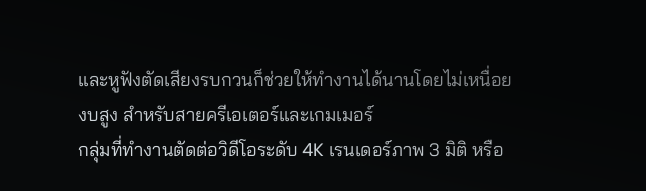และหูฟังตัดเสียงรบกวนก็ช่วยให้ทำงานได้นานโดยไม่เหนื่อย
งบสูง สำหรับสายครีเอเตอร์และเกมเมอร์
กลุ่มที่ทำงานตัดต่อวิดีโอระดับ 4K เรนเดอร์ภาพ 3 มิติ หรือ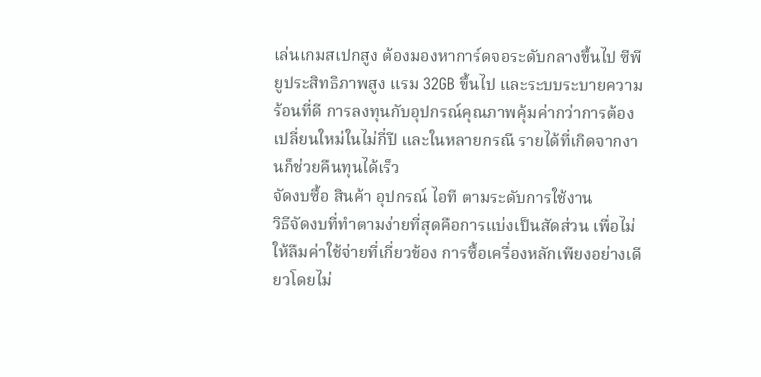เล่นเกมสเปกสูง ต้องมองหาการ์ดจอระดับกลางขึ้นไป ซีพียูประสิทธิภาพสูง แรม 32GB ขึ้นไป และระบบระบายความร้อนที่ดี การลงทุนกับอุปกรณ์คุณภาพคุ้มค่ากว่าการต้องเปลี่ยนใหม่ในไม่กี่ปี และในหลายกรณี รายได้ที่เกิดจากงานก็ช่วยคืนทุนได้เร็ว
จัดงบซื้อ สินค้า อุปกรณ์ ไอที ตามระดับการใช้งาน
วิธีจัดงบที่ทำตามง่ายที่สุดคือการแบ่งเป็นสัดส่วน เพื่อไม่ให้ลืมค่าใช้จ่ายที่เกี่ยวข้อง การซื้อเครื่องหลักเพียงอย่างเดียวโดยไม่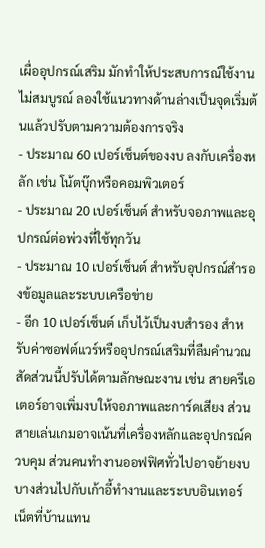เผื่ออุปกรณ์เสริม มักทำให้ประสบการณ์ใช้งานไม่สมบูรณ์ ลองใช้แนวทางด้านล่างเป็นจุดเริ่มต้นแล้วปรับตามความต้องการจริง
- ประมาณ 60 เปอร์เซ็นต์ของงบ ลงกับเครื่องหลัก เช่น โน้ตบุ๊กหรือคอมพิวเตอร์
- ประมาณ 20 เปอร์เซ็นต์ สำหรับจอภาพและอุปกรณ์ต่อพ่วงที่ใช้ทุกวัน
- ประมาณ 10 เปอร์เซ็นต์ สำหรับอุปกรณ์สำรองข้อมูลและระบบเครือข่าย
- อีก 10 เปอร์เซ็นต์ เก็บไว้เป็นงบสำรอง สำหรับค่าซอฟต์แวร์หรืออุปกรณ์เสริมที่ลืมคำนวณ
สัดส่วนนี้ปรับได้ตามลักษณะงาน เช่น สายครีเอเตอร์อาจเพิ่มงบให้จอภาพและการ์ดเสียง ส่วนสายเล่นเกมอาจเน้นที่เครื่องหลักและอุปกรณ์ควบคุม ส่วนคนทำงานออฟฟิศทั่วไปอาจย้ายงบบางส่วนไปกับเก้าอี้ทำงานและระบบอินเทอร์เน็ตที่บ้านแทน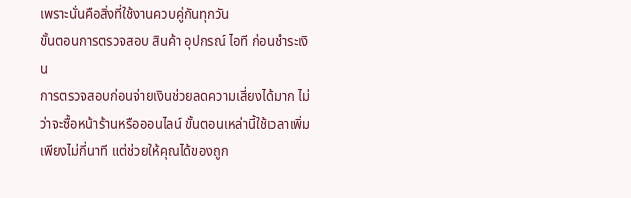เพราะนั่นคือสิ่งที่ใช้งานควบคู่กันทุกวัน
ขั้นตอนการตรวจสอบ สินค้า อุปกรณ์ ไอที ก่อนชำระเงิน
การตรวจสอบก่อนจ่ายเงินช่วยลดความเสี่ยงได้มาก ไม่ว่าจะซื้อหน้าร้านหรือออนไลน์ ขั้นตอนเหล่านี้ใช้เวลาเพิ่มเพียงไม่กี่นาที แต่ช่วยให้คุณได้ของถูก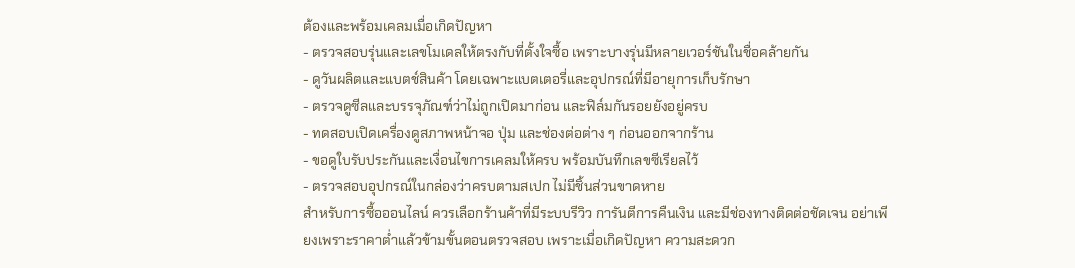ต้องและพร้อมเคลมเมื่อเกิดปัญหา
- ตรวจสอบรุ่นและเลขโมเดลให้ตรงกับที่ตั้งใจซื้อ เพราะบางรุ่นมีหลายเวอร์ชันในชื่อคล้ายกัน
- ดูวันผลิตและแบตช์สินค้า โดยเฉพาะแบตเตอรี่และอุปกรณ์ที่มีอายุการเก็บรักษา
- ตรวจดูซีลและบรรจุภัณฑ์ว่าไม่ถูกเปิดมาก่อน และฟิล์มกันรอยยังอยู่ครบ
- ทดสอบเปิดเครื่องดูสภาพหน้าจอ ปุ่ม และช่องต่อต่าง ๆ ก่อนออกจากร้าน
- ขอดูใบรับประกันและเงื่อนไขการเคลมให้ครบ พร้อมบันทึกเลขซีเรียลไว้
- ตรวจสอบอุปกรณ์ในกล่องว่าครบตามสเปก ไม่มีชิ้นส่วนขาดหาย
สำหรับการซื้อออนไลน์ ควรเลือกร้านค้าที่มีระบบรีวิว การันตีการคืนเงิน และมีช่องทางติดต่อชัดเจน อย่าเพียงเพราะราคาต่ำแล้วข้ามขั้นตอนตรวจสอบ เพราะเมื่อเกิดปัญหา ความสะดวก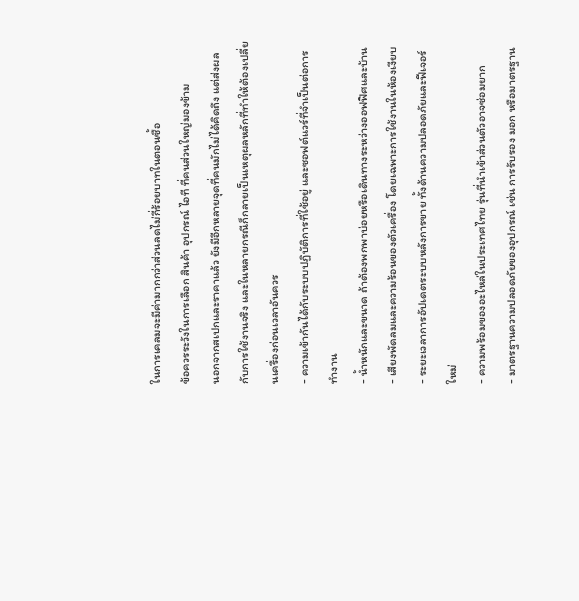ในการเคลมจะมีค่ามากกว่าส่วนลดไม่กี่ร้อยบาทในตอนซื้อ
ข้อควรระวังในการเลือก สินค้า อุปกรณ์ ไอที ที่คนส่วนใหญ่มองข้าม
นอกจากสเปกและราคาแล้ว ยังมีอีกหลายจุดที่คนมักไม่ได้คิดถึง แต่ส่งผลกับการใช้งานจริง และในหลายกรณีก็กลายเป็นเหตุผลหลักที่ทำให้ต้องเปลี่ยนเครื่องก่อนเวลาอันควร
- ความเข้ากันได้กับระบบปฏิบัติการที่ใช้อยู่ และซอฟต์แวร์ที่จำเป็นต่อการทำงาน
- น้ำหนักและขนาด ถ้าต้องพกพาบ่อยหรือเดินทางระหว่างออฟฟิศและบ้าน
- เสียงพัดลมและความร้อนของตัวเครื่อง โดยเฉพาะการใช้งานในห้องเงียบ
- ระยะเวลาการอัปเดตระบบหลังการขาย ทั้งด้านความปลอดภัยและฟีเจอร์ใหม่
- ความพร้อมของอะไหล่ในประเทศไทย รุ่นที่นำเข้าส่วนตัวอาจซ่อมยาก
- มาตรฐานความปลอดภัยของอุปกรณ์ เช่น การรับรอง มอก หรือมาตรฐาน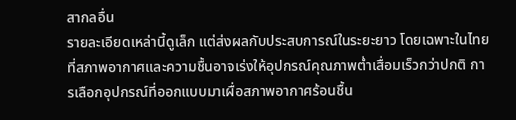สากลอื่น
รายละเอียดเหล่านี้ดูเล็ก แต่ส่งผลกับประสบการณ์ในระยะยาว โดยเฉพาะในไทยที่สภาพอากาศและความชื้นอาจเร่งให้อุปกรณ์คุณภาพต่ำเสื่อมเร็วกว่าปกติ การเลือกอุปกรณ์ที่ออกแบบมาเผื่อสภาพอากาศร้อนชื้น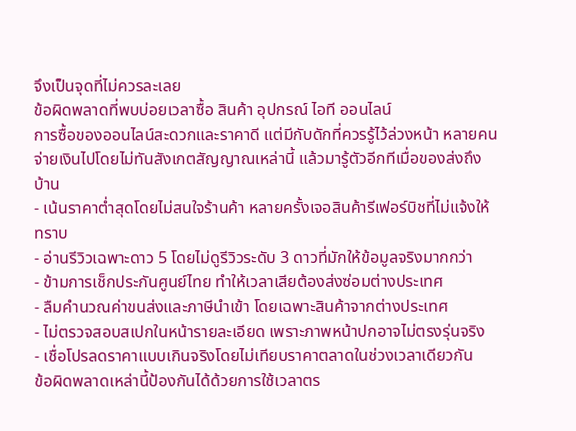จึงเป็นจุดที่ไม่ควรละเลย
ข้อผิดพลาดที่พบบ่อยเวลาซื้อ สินค้า อุปกรณ์ ไอที ออนไลน์
การซื้อของออนไลน์สะดวกและราคาดี แต่มีกับดักที่ควรรู้ไว้ล่วงหน้า หลายคนจ่ายเงินไปโดยไม่ทันสังเกตสัญญาณเหล่านี้ แล้วมารู้ตัวอีกทีเมื่อของส่งถึงบ้าน
- เน้นราคาต่ำสุดโดยไม่สนใจร้านค้า หลายครั้งเจอสินค้ารีเฟอร์บิชที่ไม่แจ้งให้ทราบ
- อ่านรีวิวเฉพาะดาว 5 โดยไม่ดูรีวิวระดับ 3 ดาวที่มักให้ข้อมูลจริงมากกว่า
- ข้ามการเช็กประกันศูนย์ไทย ทำให้เวลาเสียต้องส่งซ่อมต่างประเทศ
- ลืมคำนวณค่าขนส่งและภาษีนำเข้า โดยเฉพาะสินค้าจากต่างประเทศ
- ไม่ตรวจสอบสเปกในหน้ารายละเอียด เพราะภาพหน้าปกอาจไม่ตรงรุ่นจริง
- เชื่อโปรลดราคาแบบเกินจริงโดยไม่เทียบราคาตลาดในช่วงเวลาเดียวกัน
ข้อผิดพลาดเหล่านี้ป้องกันได้ด้วยการใช้เวลาตร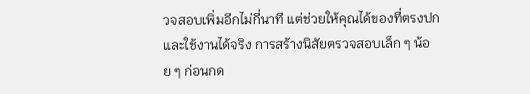วจสอบเพิ่มอีกไม่กี่นาที แต่ช่วยให้คุณได้ของที่ตรงปกและใช้งานได้จริง การสร้างนิสัยตรวจสอบเล็ก ๆ น้อย ๆ ก่อนกด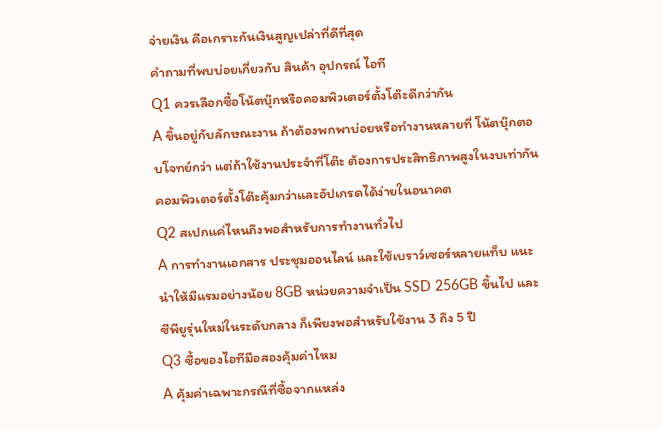จ่ายเงิน คือเกราะกันเงินสูญเปล่าที่ดีที่สุด
คำถามที่พบบ่อยเกี่ยวกับ สินค้า อุปกรณ์ ไอที
Q1 ควรเลือกซื้อโน้ตบุ๊กหรือคอมพิวเตอร์ตั้งโต๊ะดีกว่ากัน
A ขึ้นอยู่กับลักษณะงาน ถ้าต้องพกพาบ่อยหรือทำงานหลายที่ โน้ตบุ๊กตอบโจทย์กว่า แต่ถ้าใช้งานประจำที่โต๊ะ ต้องการประสิทธิภาพสูงในงบเท่ากัน คอมพิวเตอร์ตั้งโต๊ะคุ้มกว่าและอัปเกรดได้ง่ายในอนาคต
Q2 สเปกแค่ไหนถึงพอสำหรับการทำงานทั่วไป
A การทำงานเอกสาร ประชุมออนไลน์ และใช้เบราว์เซอร์หลายแท็บ แนะนำให้มีแรมอย่างน้อย 8GB หน่วยความจำเป็น SSD 256GB ขึ้นไป และซีพียูรุ่นใหม่ในระดับกลาง ก็เพียงพอสำหรับใช้งาน 3 ถึง 5 ปี
Q3 ซื้อของไอทีมือสองคุ้มค่าไหม
A คุ้มค่าเฉพาะกรณีที่ซื้อจากแหล่ง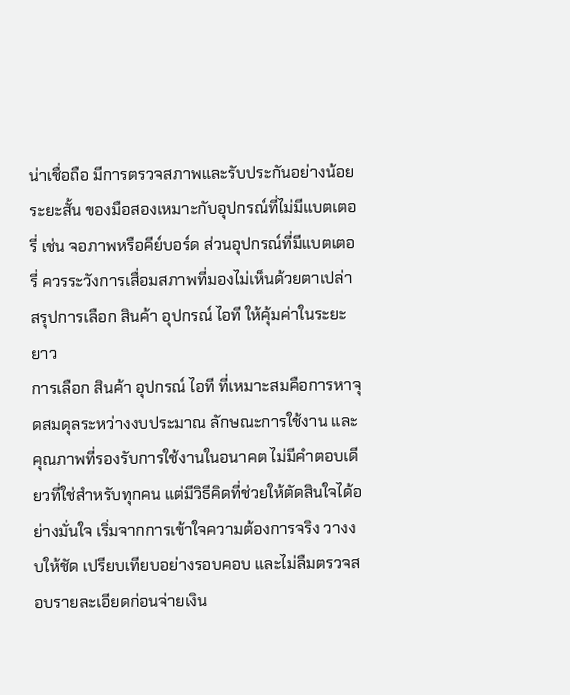น่าเชื่อถือ มีการตรวจสภาพและรับประกันอย่างน้อยระยะสั้น ของมือสองเหมาะกับอุปกรณ์ที่ไม่มีแบตเตอรี่ เช่น จอภาพหรือคีย์บอร์ด ส่วนอุปกรณ์ที่มีแบตเตอรี่ ควรระวังการเสื่อมสภาพที่มองไม่เห็นด้วยตาเปล่า
สรุปการเลือก สินค้า อุปกรณ์ ไอที ให้คุ้มค่าในระยะยาว
การเลือก สินค้า อุปกรณ์ ไอที ที่เหมาะสมคือการหาจุดสมดุลระหว่างงบประมาณ ลักษณะการใช้งาน และคุณภาพที่รองรับการใช้งานในอนาคต ไม่มีคำตอบเดียวที่ใช่สำหรับทุกคน แต่มีวิธีคิดที่ช่วยให้ตัดสินใจได้อย่างมั่นใจ เริ่มจากการเข้าใจความต้องการจริง วางงบให้ชัด เปรียบเทียบอย่างรอบคอบ และไม่ลืมตรวจสอบรายละเอียดก่อนจ่ายเงิน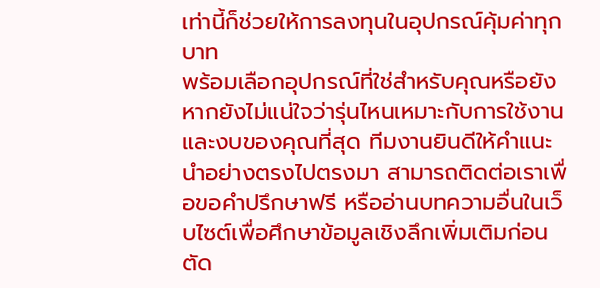เท่านี้ก็ช่วยให้การลงทุนในอุปกรณ์คุ้มค่าทุกบาท
พร้อมเลือกอุปกรณ์ที่ใช่สำหรับคุณหรือยัง
หากยังไม่แน่ใจว่ารุ่นไหนเหมาะกับการใช้งานและงบของคุณที่สุด ทีมงานยินดีให้คำแนะนำอย่างตรงไปตรงมา สามารถติดต่อเราเพื่อขอคำปรึกษาฟรี หรืออ่านบทความอื่นในเว็บไซต์เพื่อศึกษาข้อมูลเชิงลึกเพิ่มเติมก่อนตัด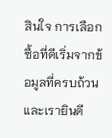สินใจ การเลือกซื้อที่ดีเริ่มจากข้อมูลที่ครบถ้วน และเรายินดี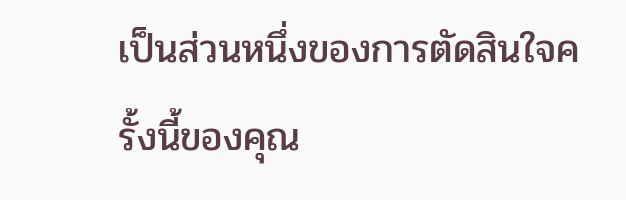เป็นส่วนหนึ่งของการตัดสินใจครั้งนี้ของคุณ